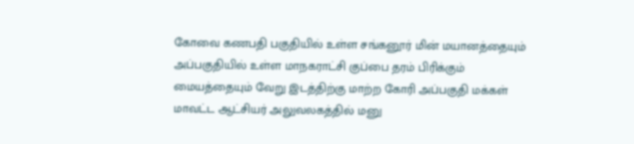கோவை கணபதி பகுதியில் உள்ள சங்கனூர் மின் மயானத்தையும் அப்பகுதியில் உள்ள மாநகராட்சி குப்பை தரம் பிரிக்கும் மையத்தையும் வேறு இடத்திற்கு மாற்ற கோரி அப்பகுதி மக்கள் மாவட்ட ஆட்சியர் அலுவலகத்தில் மனு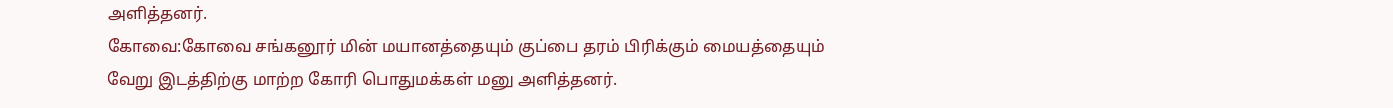அளித்தனர்.
கோவை:கோவை சங்கனூர் மின் மயானத்தையும் குப்பை தரம் பிரிக்கும் மையத்தையும் வேறு இடத்திற்கு மாற்ற கோரி பொதுமக்கள் மனு அளித்தனர்.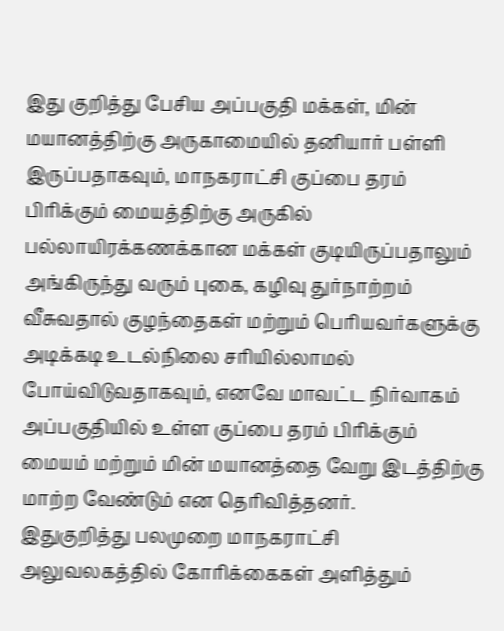இது குறித்து பேசிய அப்பகுதி மக்கள், மின் மயானத்திற்கு அருகாமையில் தனியார் பள்ளி இருப்பதாகவும், மாநகராட்சி குப்பை தரம் பிரிக்கும் மையத்திற்கு அருகில் பல்லாயிரக்கணக்கான மக்கள் குடியிருப்பதாலும் அங்கிருந்து வரும் புகை, கழிவு துர்நாற்றம் வீசுவதால் குழந்தைகள் மற்றும் பெரியவர்களுக்கு அடிக்கடி உடல்நிலை சரியில்லாமல் போய்விடுவதாகவும், எனவே மாவட்ட நிர்வாகம் அப்பகுதியில் உள்ள குப்பை தரம் பிரிக்கும் மையம் மற்றும் மின் மயானத்தை வேறு இடத்திற்கு மாற்ற வேண்டும் என தெரிவித்தனர்.
இதுகுறித்து பலமுறை மாநகராட்சி அலுவலகத்தில் கோரிக்கைகள் அளித்தும்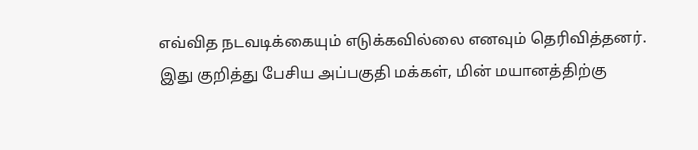எவ்வித நடவடிக்கையும் எடுக்கவில்லை எனவும் தெரிவித்தனர்.
இது குறித்து பேசிய அப்பகுதி மக்கள், மின் மயானத்திற்கு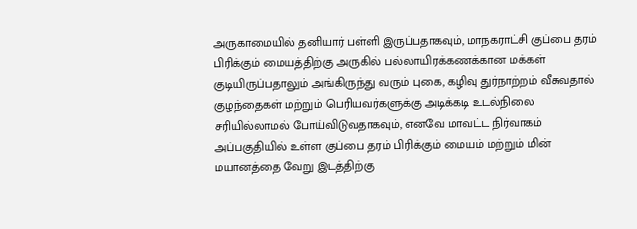அருகாமையில் தனியார் பள்ளி இருப்பதாகவும், மாநகராட்சி குப்பை தரம் பிரிக்கும் மையத்திற்கு அருகில் பல்லாயிரக்கணக்கான மக்கள் குடியிருப்பதாலும் அங்கிருந்து வரும் புகை, கழிவு துர்நாற்றம் வீசுவதால் குழந்தைகள் மற்றும் பெரியவர்களுக்கு அடிக்கடி உடல்நிலை சரியில்லாமல் போய்விடுவதாகவும், எனவே மாவட்ட நிர்வாகம் அப்பகுதியில் உள்ள குப்பை தரம் பிரிக்கும் மையம் மற்றும் மின் மயானத்தை வேறு இடத்திற்கு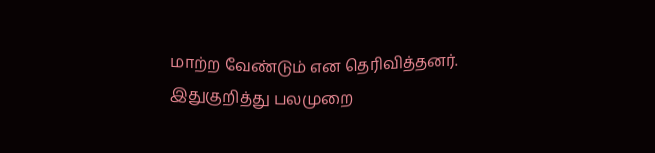மாற்ற வேண்டும் என தெரிவித்தனர்.
இதுகுறித்து பலமுறை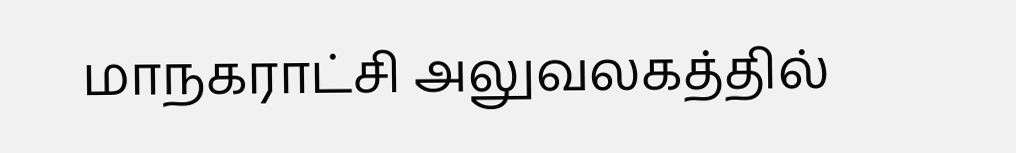மாநகராட்சி அலுவலகத்தில்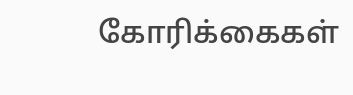கோரிக்கைகள்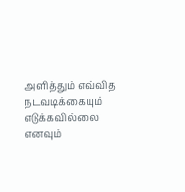அளித்தும் எவ்வித நடவடிக்கையும் எடுக்கவில்லை எனவும்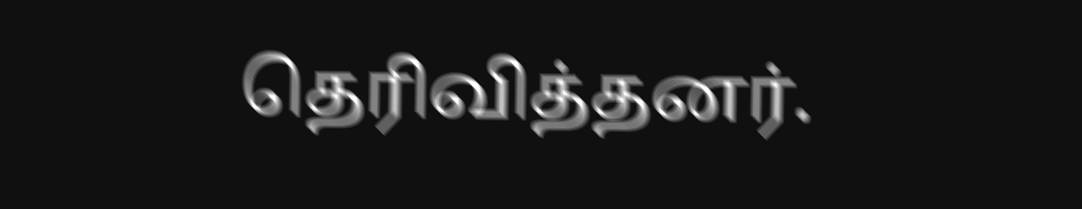தெரிவித்தனர்.